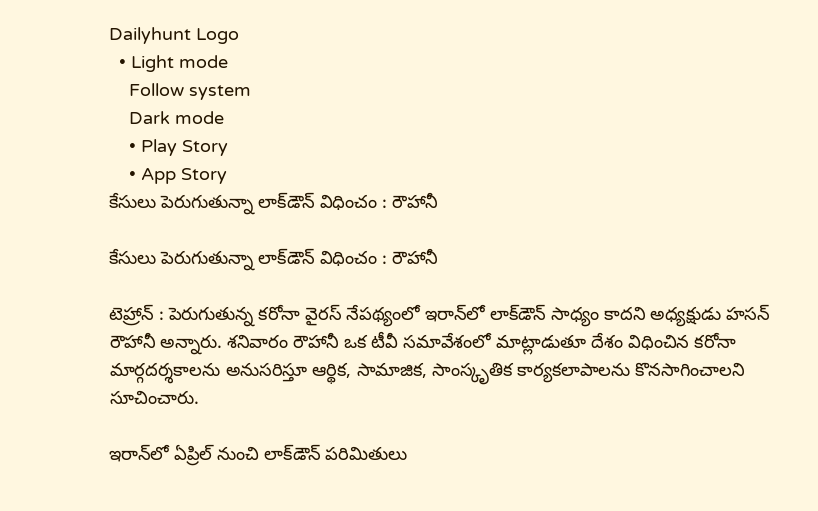Dailyhunt Logo
  • Light mode
    Follow system
    Dark mode
    • Play Story
    • App Story
కేసులు పెరుగుతున్నా లాక్‌డౌన్‌ విధించం : రౌహానీ

కేసులు పెరుగుతున్నా లాక్‌డౌన్‌ విధించం : రౌహానీ

టెహ్రాన్‌ : పెరుగుతున్న కరోనా వైరస్ నేపథ్యంలో ఇరాన్‌లో లాక్‌డౌన్‌ సాధ్యం కాదని అధ్యక్షుడు హసన్ రౌహానీ అన్నారు. శనివారం రౌహానీ ఒక టీవీ సమావేశంలో మాట్లాడుతూ దేశం విధించిన కరోనా మార్గదర్శకాలను అనుసరిస్తూ ఆర్థిక, సామాజిక, సాంస్కృతిక కార్యకలాపాలను కొనసాగించాలని సూచించారు.

ఇరాన్‌లో ఏప్రిల్ నుంచి లాక్‌డౌన్‌ పరిమితులు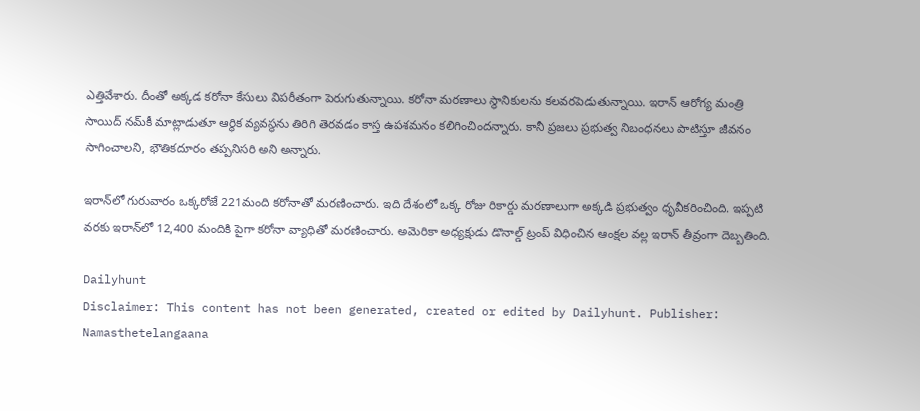ఎత్తివేశారు. దీంతో అక్కడ కరోనా కేసులు విపరీతంగా పెరుగుతున్నాయి. కరోనా మరణాలు స్థానికులను కలవరపెడుతున్నాయి. ఇరాన్‌ ఆరోగ్య మంత్రి సాయిద్ నమ్‌కీ మాట్లాడుతూ ఆర్థిక వ్యవస్థను తిరిగి తెరవడం కాస్త ఉపశమనం కలిగించిందన్నారు. కానీ ప్రజలు ప్రభుత్వ నిబంధనలు పాటిస్తూ జీవనం సాగించాలని, భౌతికదూరం తప్పనిసరి అని అన్నారు.

ఇరాన్‌లో గురువారం ఒక్కరోజే 221మంది కరోనాతో మరణించారు. ఇది దేశంలో ఒక్క రోజు రికార్డు మరణాలుగా అక్కడి ప్రభుత్వం ధృవీకరించింది. ఇప్పటి వరకు ఇరాన్‌లో 12,400 మందికి పైగా కరోనా వ్యాధితో మరణించారు. అమెరికా అధ్యక్షుడు డొనాల్డ్ ట్రంప్ విధించిన ఆంక్షల వల్ల ఇరాన్ తీవ్రంగా దెబ్బతింది.

Dailyhunt
Disclaimer: This content has not been generated, created or edited by Dailyhunt. Publisher: Namasthetelangaana